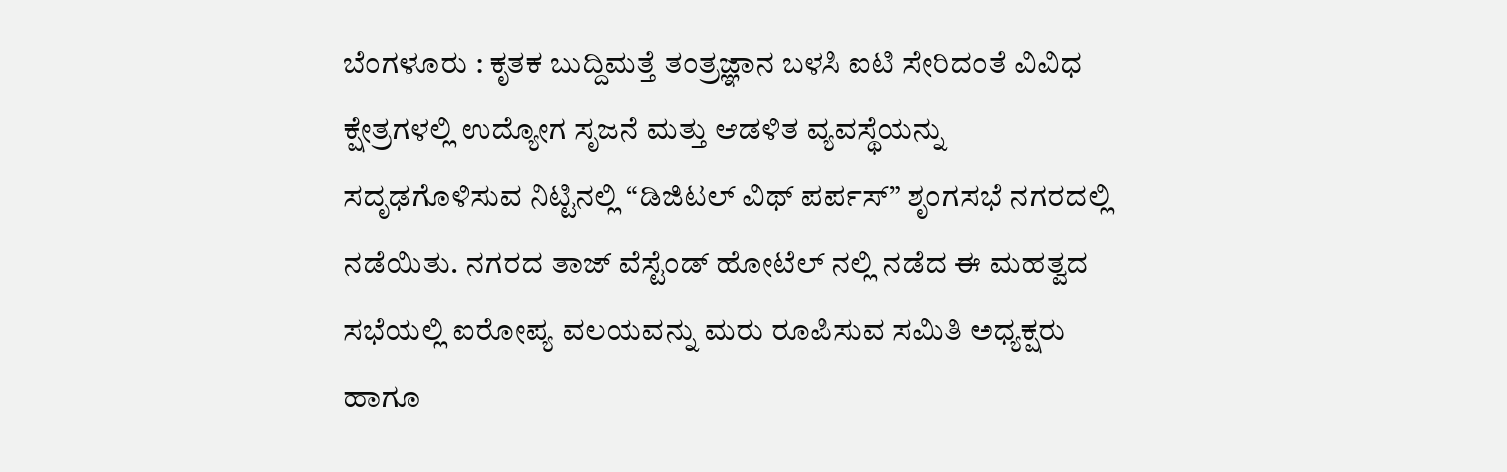ಬೆಂಗಳೂರು : ಕೃತಕ ಬುದ್ದಿಮತ್ತೆ ತಂತ್ರಜ್ಞಾನ ಬಳಸಿ ಐಟಿ ಸೇರಿದಂತೆ ವಿವಿಧ ಕ್ಷೇತ್ರಗಳಲ್ಲಿ ಉದ್ಯೋಗ ಸೃಜನೆ ಮತ್ತು ಆಡಳಿತ ವ್ಯವಸ್ಥೆಯನ್ನು ಸದೃಢಗೊಳಿಸುವ ನಿಟ್ಟಿನಲ್ಲಿ “ಡಿಜಿಟಲ್ ವಿಥ್ ಪರ್ಪಸ್” ಶೃಂಗಸಭೆ ನಗರದಲ್ಲಿ ನಡೆಯಿತು. ನಗರದ ತಾಜ್ ವೆಸ್ಟೆಂಡ್ ಹೋಟೆಲ್ ನಲ್ಲಿ ನಡೆದ ಈ ಮಹತ್ವದ ಸಭೆಯಲ್ಲಿ ಐರೋಪ್ಯ ವಲಯವನ್ನು ಮರು ರೂಪಿಸುವ ಸಮಿತಿ ಅಧ್ಯಕ್ಷರು ಹಾಗೂ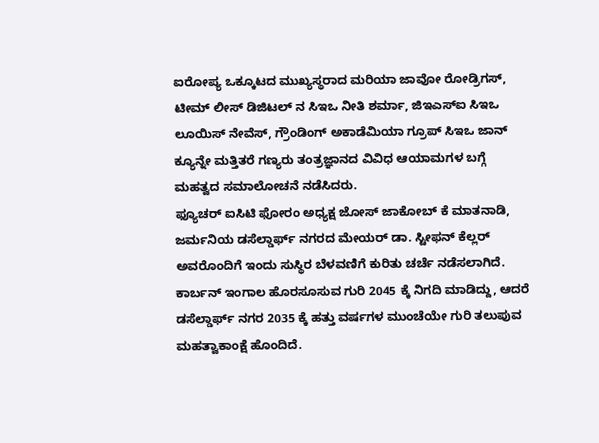ಐರೋಪ್ಯ ಒಕ್ಕೂಟದ ಮುಖ್ಯಸ್ಥರಾದ ಮರಿಯಾ ಜಾವೋ ರೋಡ್ರಿಗಸ್, ಟೀಮ್ ಲೀಸ್ ಡಿಜಿಟಲ್ ನ ಸಿಇಒ ನೀತಿ ಶರ್ಮಾ, ಜಿಇಎಸ್ಐ ಸಿಇಒ ಲೂಯಿಸ್ ನೇವೆಸ್, ಗ್ರೌಂಡಿಂಗ್ ಅಕಾಡೆಮಿಯಾ ಗ್ರೂಪ್ ಸಿಇಒ ಜಾನ್ ಕ್ಯೂನ್ನೇ ಮತ್ತಿತರೆ ಗಣ್ಯರು ತಂತ್ರಜ್ಞಾನದ ವಿವಿಧ ಆಯಾಮಗಳ ಬಗ್ಗೆ ಮಹತ್ವದ ಸಮಾಲೋಚನೆ ನಡೆಸಿದರು.
ಫ್ಯೂಚರ್ ಐಸಿಟಿ ಫೋರಂ ಅಧ್ಯಕ್ಷ ಜೋಸ್ ಜಾಕೋಬ್ ಕೆ ಮಾತನಾಡಿ, ಜರ್ಮನಿಯ ಡಸೆಲ್ಡಾರ್ಫ್ ನಗರದ ಮೇಯರ್ ಡಾ. ಸ್ಟೀಫನ್ ಕೆಲ್ಲರ್ ಅವರೊಂದಿಗೆ ಇಂದು ಸುಸ್ಥಿರ ಬೆಳವಣಿಗೆ ಕುರಿತು ಚರ್ಚೆ ನಡೆಸಲಾಗಿದೆ. ಕಾರ್ಬನ್ ಇಂಗಾಲ ಹೊರಸೂಸುವ ಗುರಿ 2045 ಕ್ಕೆ ನಿಗದಿ ಮಾಡಿದ್ದು, ಆದರೆ ಡಸೆಲ್ಡಾರ್ಫ್ ನಗರ 2035 ಕ್ಕೆ ಹತ್ತು ವರ್ಷಗಳ ಮುಂಚೆಯೇ ಗುರಿ ತಲುಪುವ ಮಹತ್ವಾಕಾಂಕ್ಷೆ ಹೊಂದಿದೆ.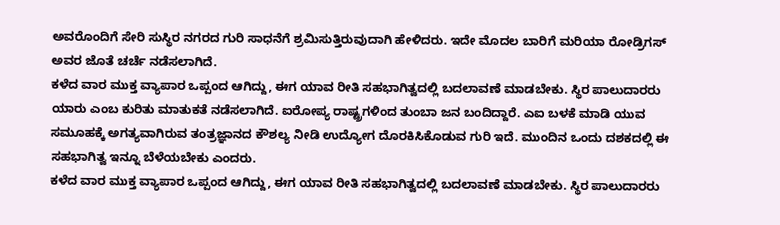ಅವರೊಂದಿಗೆ ಸೇರಿ ಸುಸ್ಥಿರ ನಗರದ ಗುರಿ ಸಾಧನೆಗೆ ಶ್ರಮಿಸುತ್ತಿರುವುದಾಗಿ ಹೇಳಿದರು. ಇದೇ ಮೊದಲ ಬಾರಿಗೆ ಮರಿಯಾ ರೋಡ್ರಿಗಸ್ ಅವರ ಜೊತೆ ಚರ್ಚೆ ನಡೆಸಲಾಗಿದೆ.
ಕಳೆದ ವಾರ ಮುಕ್ತ ವ್ಯಾಪಾರ ಒಪ್ಪಂದ ಆಗಿದ್ದು, ಈಗ ಯಾವ ರೀತಿ ಸಹಭಾಗಿತ್ವದಲ್ಲಿ ಬದಲಾವಣೆ ಮಾಡಬೇಕು. ಸ್ಥಿರ ಪಾಲುದಾರರು ಯಾರು ಎಂಬ ಕುರಿತು ಮಾತುಕತೆ ನಡೆಸಲಾಗಿದೆ. ಐರೋಪ್ಯ ರಾಷ್ಟ್ರಗಳಿಂದ ತುಂಬಾ ಜನ ಬಂದಿದ್ದಾರೆ. ಎಐ ಬಳಕೆ ಮಾಡಿ ಯುವ ಸಮೂಹಕ್ಕೆ ಅಗತ್ಯವಾಗಿರುವ ತಂತ್ರಜ್ಞಾನದ ಕೌಶಲ್ಯ ನೀಡಿ ಉದ್ಯೋಗ ದೊರಕಿಸಿಕೊಡುವ ಗುರಿ ಇದೆ. ಮುಂದಿನ ಒಂದು ದಶಕದಲ್ಲಿ ಈ ಸಹಭಾಗಿತ್ವ ಇನ್ನೂ ಬೆಳೆಯಬೇಕು ಎಂದರು.
ಕಳೆದ ವಾರ ಮುಕ್ತ ವ್ಯಾಪಾರ ಒಪ್ಪಂದ ಆಗಿದ್ದು, ಈಗ ಯಾವ ರೀತಿ ಸಹಭಾಗಿತ್ವದಲ್ಲಿ ಬದಲಾವಣೆ ಮಾಡಬೇಕು. ಸ್ಥಿರ ಪಾಲುದಾರರು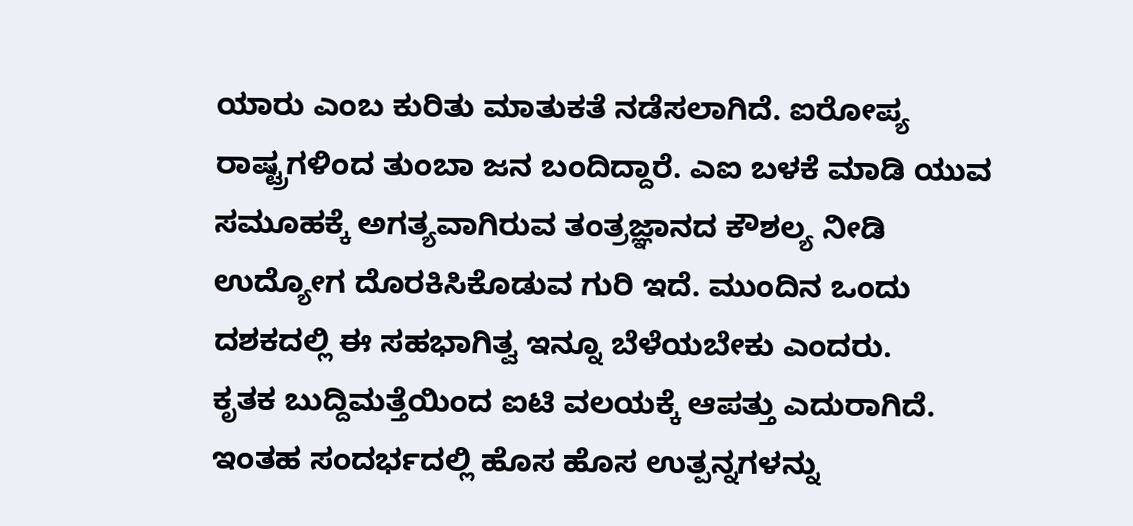ಯಾರು ಎಂಬ ಕುರಿತು ಮಾತುಕತೆ ನಡೆಸಲಾಗಿದೆ. ಐರೋಪ್ಯ ರಾಷ್ಟ್ರಗಳಿಂದ ತುಂಬಾ ಜನ ಬಂದಿದ್ದಾರೆ. ಎಐ ಬಳಕೆ ಮಾಡಿ ಯುವ ಸಮೂಹಕ್ಕೆ ಅಗತ್ಯವಾಗಿರುವ ತಂತ್ರಜ್ಞಾನದ ಕೌಶಲ್ಯ ನೀಡಿ ಉದ್ಯೋಗ ದೊರಕಿಸಿಕೊಡುವ ಗುರಿ ಇದೆ. ಮುಂದಿನ ಒಂದು ದಶಕದಲ್ಲಿ ಈ ಸಹಭಾಗಿತ್ವ ಇನ್ನೂ ಬೆಳೆಯಬೇಕು ಎಂದರು.
ಕೃತಕ ಬುದ್ದಿಮತ್ತೆಯಿಂದ ಐಟಿ ವಲಯಕ್ಕೆ ಆಪತ್ತು ಎದುರಾಗಿದೆ. ಇಂತಹ ಸಂದರ್ಭದಲ್ಲಿ ಹೊಸ ಹೊಸ ಉತ್ಪನ್ನಗಳನ್ನು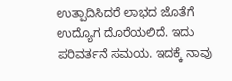ಉತ್ಪಾದಿಸಿದರೆ ಲಾಭದ ಜೊತೆಗೆ ಉದ್ಯೊಗ ದೊರೆಯಲಿದೆ. ಇದು ಪರಿವರ್ತನೆ ಸಮಯ. ಇದಕ್ಕೆ ನಾವು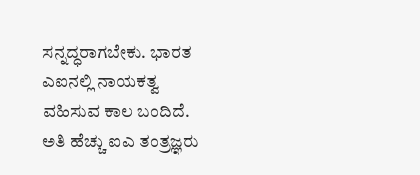ಸನ್ನದ್ಧರಾಗಬೇಕು. ಭಾರತ ಎಐನಲ್ಲಿ ನಾಯಕತ್ವ ವಹಿಸುವ ಕಾಲ ಬಂದಿದೆ. ಅತಿ ಹೆಚ್ಚು ಐಎ ತಂತ್ರಜ್ಞರು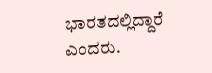ಭಾರತದಲ್ಲಿದ್ದಾರೆ ಎಂದರು.